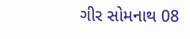ગીર સોમનાથ 08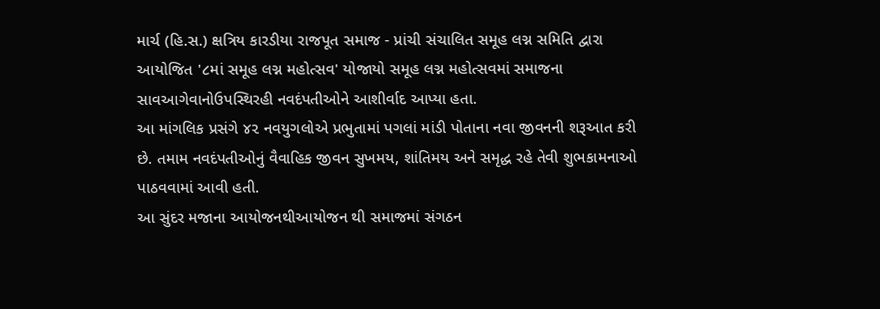માર્ચ (હિ.સ.) ક્ષત્રિય કારડીયા રાજપૂત સમાજ - પ્રાંચી સંચાલિત સમૂહ લગ્ન સમિતિ દ્વારા આયોજિત '૮માં સમૂહ લગ્ન મહોત્સવ' યોજાયો સમૂહ લગ્ન મહોત્સવમાં સમાજના સાવઆગેવાનોઉપસ્થિરહી નવદંપતીઓને આશીર્વાદ આપ્યા હતા.
આ માંગલિક પ્રસંગે ૪૨ નવયુગલોએ પ્રભુતામાં પગલાં માંડી પોતાના નવા જીવનની શરૂઆત કરી છે. તમામ નવદંપતીઓનું વૈવાહિક જીવન સુખમય, શાંતિમય અને સમૃદ્ધ રહે તેવી શુભકામનાઓ પાઠવવામાં આવી હતી.
આ સુંદર મજાના આયોજનથીઆયોજન થી સમાજમાં સંગઠન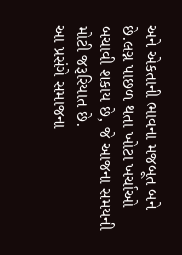અને એકતાની ભાવના મજબૂત બને છે.લગ્ન પાછળ થતા ખોટા ખર્ચાઓ બચાવી શકાય છે, જે આજના સમયની મોટી જરૂરિયાત છે.
આ પ્રસંગે સમાજના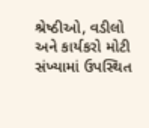શ્રેષ્ઠીઓ, વડીલો અને કાર્યકરો મોટી સંખ્યામાં ઉપસ્થિત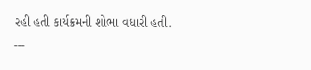રહી હતી કાર્યક્રમની શોભા વધારી હતી.
---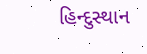હિન્દુસ્થાન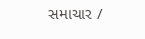સમાચાર /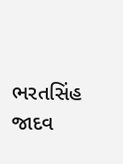ભરતસિંહ જાદવ